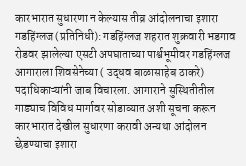कारभारात सुधारणा न केल्यास तीव्र आंदोलनाचा इशारा
गडहिंग्लज (प्रतिनिधी): गडहिंग्लज शहरात शुक्रवारी भडगाव रोडवर झालेल्या एसटी अपघाताच्या पार्श्वभूमीवर गडहिंग्लज आगाराला शिवसेनेच्या ( उद्धव बाळासाहेब ठाकरे) पदाधिकाऱ्यांनी जाब विचारला. आगाराने सुस्थितीतील गाड्याच विविध मार्गावर सोडाव्यात अशी सूचना करून कारभारात देखील सुधारणा करावी अन्यथा आंदोलन छेडण्याचा इशारा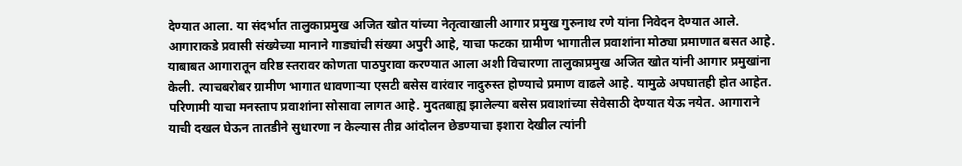देण्यात आला. या संदर्भात तालुकाप्रमुख अजित खोत यांच्या नेतृत्वाखाली आगार प्रमुख गुरुनाथ रणे यांना निवेदन देण्यात आले.
आगाराकडे प्रवासी संख्येच्या मानाने गाड्यांची संख्या अपुरी आहे, याचा फटका ग्रामीण भागातील प्रवाशांना मोठ्या प्रमाणात बसत आहे. याबाबत आगारातून वरिष्ठ स्तरावर कोणता पाठपुरावा करण्यात आला अशी विचारणा तालुकाप्रमुख अजित खोत यांनी आगार प्रमुखांना केली. त्याचबरोबर ग्रामीण भागात धावणाऱ्या एसटी बसेस वारंवार नादुरुस्त होण्याचे प्रमाण वाढले आहे. यामुळे अपघातही होत आहेत. परिणामी याचा मनस्ताप प्रवाशांना सोसावा लागत आहे. मुदतबाह्य झालेल्या बसेस प्रवाशांच्या सेवेसाठी देण्यात येऊ नयेत. आगाराने याची दखल घेऊन तातडीने सुधारणा न केल्यास तीव्र आंदोलन छेडण्याचा इशारा देखील त्यांनी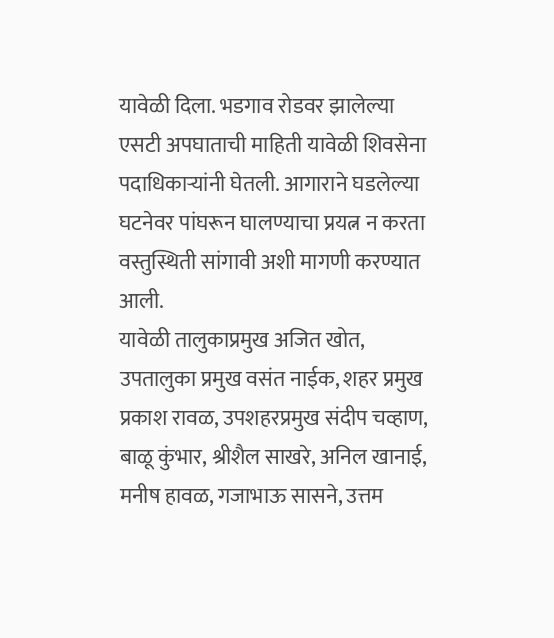यावेळी दिला. भडगाव रोडवर झालेल्या एसटी अपघाताची माहिती यावेळी शिवसेना पदाधिकाऱ्यांनी घेतली. आगाराने घडलेल्या घटनेवर पांघरून घालण्याचा प्रयत्न न करता वस्तुस्थिती सांगावी अशी मागणी करण्यात आली.
यावेळी तालुकाप्रमुख अजित खोत, उपतालुका प्रमुख वसंत नाईक, शहर प्रमुख प्रकाश रावळ, उपशहरप्रमुख संदीप चव्हाण, बाळू कुंभार, श्रीशैल साखरे, अनिल खानाई, मनीष हावळ, गजाभाऊ सासने, उत्तम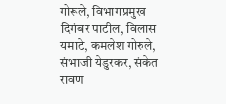गोरूले, विभागप्रमुख दिगंबर पाटील, विलास यमाटे, कमलेश गोरुले, संभाजी येडुरकर, संकेत रावण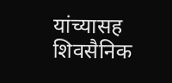यांच्यासह शिवसैनिक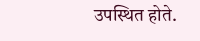उपस्थित होते.